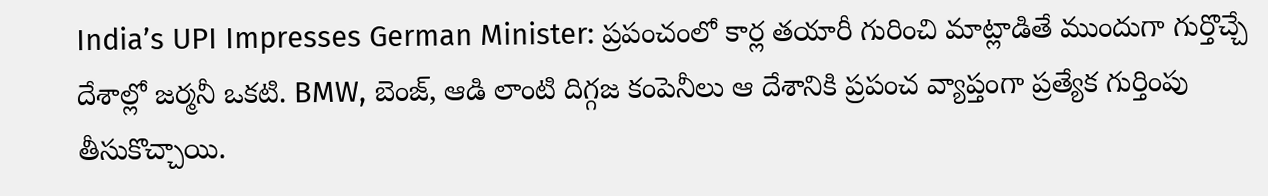India’s UPI Impresses German Minister: ప్రపంచంలో కార్ల తయారీ గురించి మాట్లాడితే ముందుగా గుర్తొచ్చే దేశాల్లో జర్మనీ ఒకటి. BMW, బెంజ్, ఆడి లాంటి దిగ్గజ కంపెనీలు ఆ దేశానికి ప్రపంచ వ్యాప్తంగా ప్రత్యేక గుర్తింపు తీసుకొచ్చాయి.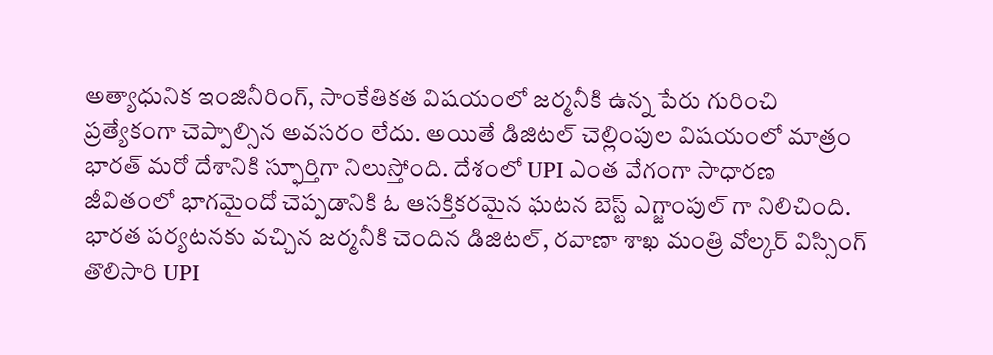అత్యాధునిక ఇంజినీరింగ్, సాంకేతికత విషయంలో జర్మనీకి ఉన్న పేరు గురించి ప్రత్యేకంగా చెప్పాల్సిన అవసరం లేదు. అయితే డిజిటల్ చెల్లింపుల విషయంలో మాత్రం భారత్ మరో దేశానికి స్ఫూర్తిగా నిలుస్తోంది. దేశంలో UPI ఎంత వేగంగా సాధారణ జీవితంలో భాగమైందో చెప్పడానికి ఓ ఆసక్తికరమైన ఘటన బెస్ట్ ఎగ్జాంపుల్ గా నిలిచింది. భారత పర్యటనకు వచ్చిన జర్మనీకి చెందిన డిజిటల్, రవాణా శాఖ మంత్రి వోల్కర్ విస్సింగ్ తొలిసారి UPI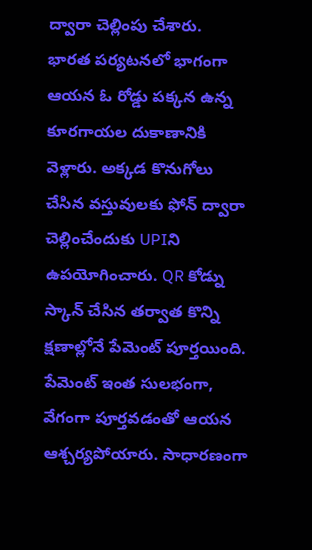ద్వారా చెల్లింపు చేశారు.
భారత పర్యటనలో భాగంగా ఆయన ఓ రోడ్డు పక్కన ఉన్న కూరగాయల దుకాణానికి వెళ్లారు. అక్కడ కొనుగోలు చేసిన వస్తువులకు ఫోన్ ద్వారా చెల్లించేందుకు UPIని ఉపయోగించారు. QR కోడ్ను స్కాన్ చేసిన తర్వాత కొన్ని క్షణాల్లోనే పేమెంట్ పూర్తయింది. పేమెంట్ ఇంత సులభంగా, వేగంగా పూర్తవడంతో ఆయన ఆశ్చర్యపోయారు. సాధారణంగా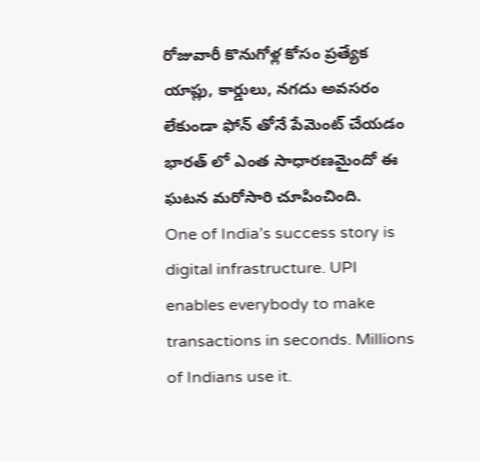రోజువారీ కొనుగోళ్ల కోసం ప్రత్యేక యాప్లు, కార్డులు, నగదు అవసరం లేకుండా ఫోన్ తోనే పేమెంట్ చేయడం భారత్ లో ఎంత సాధారణమైందో ఈ ఘటన మరోసారి చూపించింది.
One of India’s success story is digital infrastructure. UPI enables everybody to make transactions in seconds. Millions of Indians use it.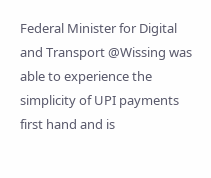Federal Minister for Digital and Transport @Wissing was able to experience the simplicity of UPI payments first hand and is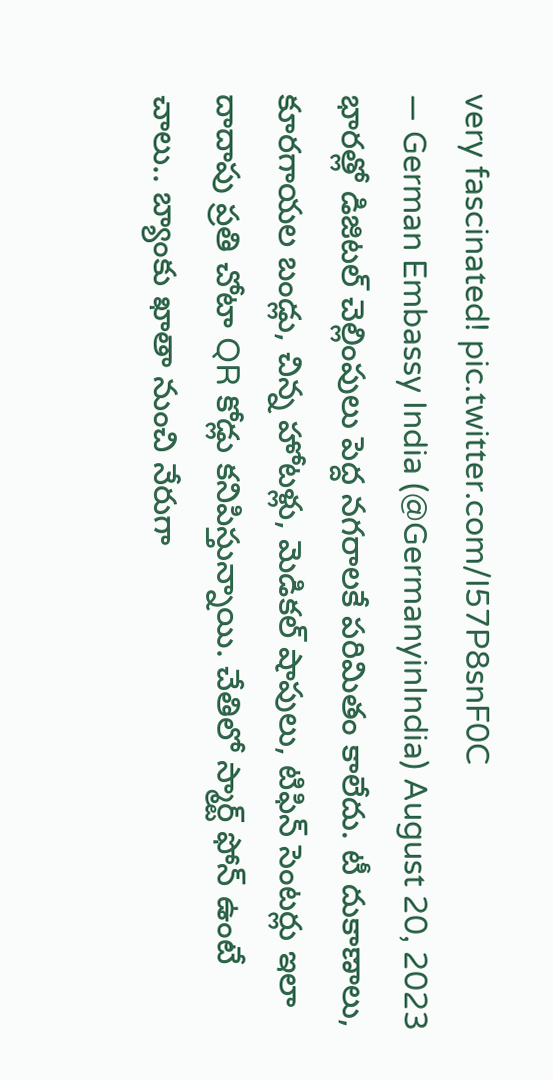very fascinated! pic.twitter.com/I57P8snF0C
— German Embassy India (@GermanyinIndia) August 20, 2023
భారత్లో డిజిటల్ చెల్లింపులు పెద్ద నగరాలకే పరిమితం కాలేదు. టీ దుకాణాలు, కూరగాయల బండ్లు, చిన్న హోటళ్లు, మెడికల్ షాపులు, టిఫిన్ సెంటర్లు ఇలా దాదాపు ప్రతి చోటా QR కోడ్లు కనిపిస్తున్నాయి. చేతిలో స్మార్ట్ ఫోన్ ఉంటే చాలు.. బ్యాంకు ఖాతా నుంచి నేరుగా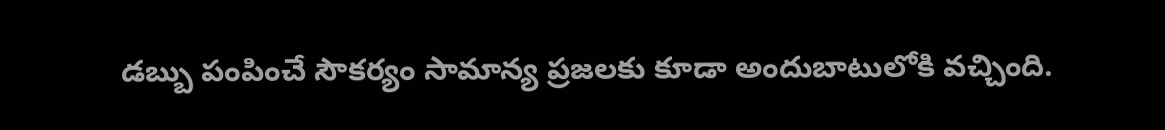డబ్బు పంపించే సౌకర్యం సామాన్య ప్రజలకు కూడా అందుబాటులోకి వచ్చింది.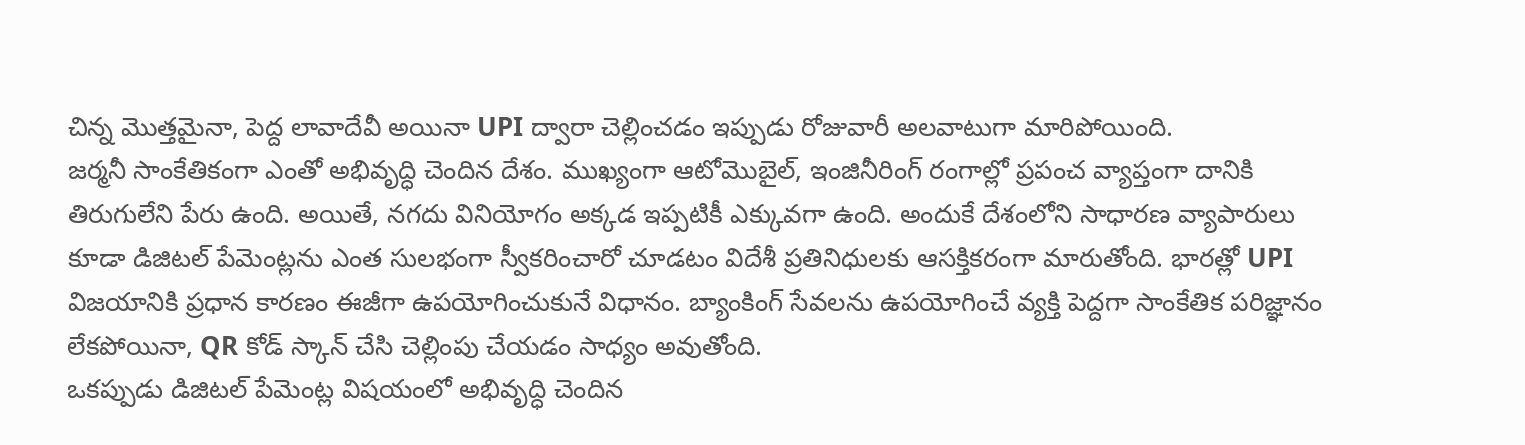చిన్న మొత్తమైనా, పెద్ద లావాదేవీ అయినా UPI ద్వారా చెల్లించడం ఇప్పుడు రోజువారీ అలవాటుగా మారిపోయింది.
జర్మనీ సాంకేతికంగా ఎంతో అభివృద్ధి చెందిన దేశం. ముఖ్యంగా ఆటోమొబైల్, ఇంజినీరింగ్ రంగాల్లో ప్రపంచ వ్యాప్తంగా దానికి తిరుగులేని పేరు ఉంది. అయితే, నగదు వినియోగం అక్కడ ఇప్పటికీ ఎక్కువగా ఉంది. అందుకే దేశంలోని సాధారణ వ్యాపారులు కూడా డిజిటల్ పేమెంట్లను ఎంత సులభంగా స్వీకరించారో చూడటం విదేశీ ప్రతినిధులకు ఆసక్తికరంగా మారుతోంది. భారత్లో UPI విజయానికి ప్రధాన కారణం ఈజీగా ఉపయోగించుకునే విధానం. బ్యాంకింగ్ సేవలను ఉపయోగించే వ్యక్తి పెద్దగా సాంకేతిక పరిజ్ఞానం లేకపోయినా, QR కోడ్ స్కాన్ చేసి చెల్లింపు చేయడం సాధ్యం అవుతోంది.
ఒకప్పుడు డిజిటల్ పేమెంట్ల విషయంలో అభివృద్ధి చెందిన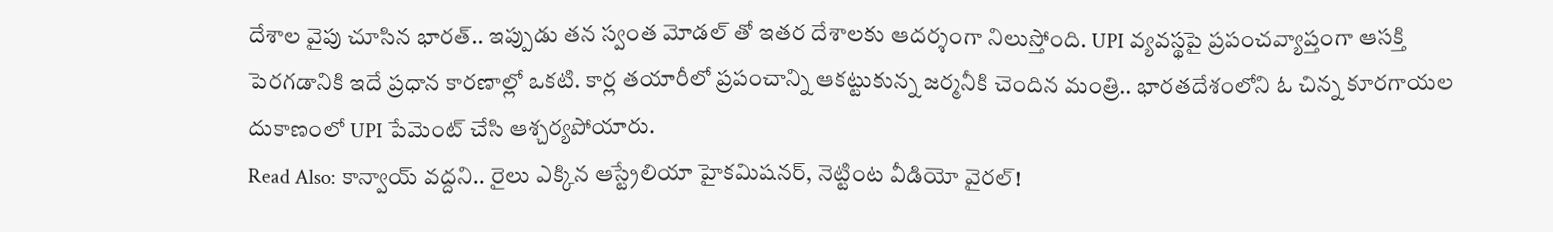దేశాల వైపు చూసిన భారత్.. ఇప్పుడు తన స్వంత మోడల్ తో ఇతర దేశాలకు ఆదర్శంగా నిలుస్తోంది. UPI వ్యవస్థపై ప్రపంచవ్యాప్తంగా ఆసక్తి పెరగడానికి ఇదే ప్రధాన కారణాల్లో ఒకటి. కార్ల తయారీలో ప్రపంచాన్ని ఆకట్టుకున్న జర్మనీకి చెందిన మంత్రి.. భారతదేశంలోని ఓ చిన్న కూరగాయల దుకాణంలో UPI పేమెంట్ చేసి ఆశ్చర్యపోయారు.
Read Also: కాన్వాయ్ వద్దని.. రైలు ఎక్కిన ఆస్ట్రేలియా హైకమిషనర్, నెట్టింట వీడియో వైరల్!